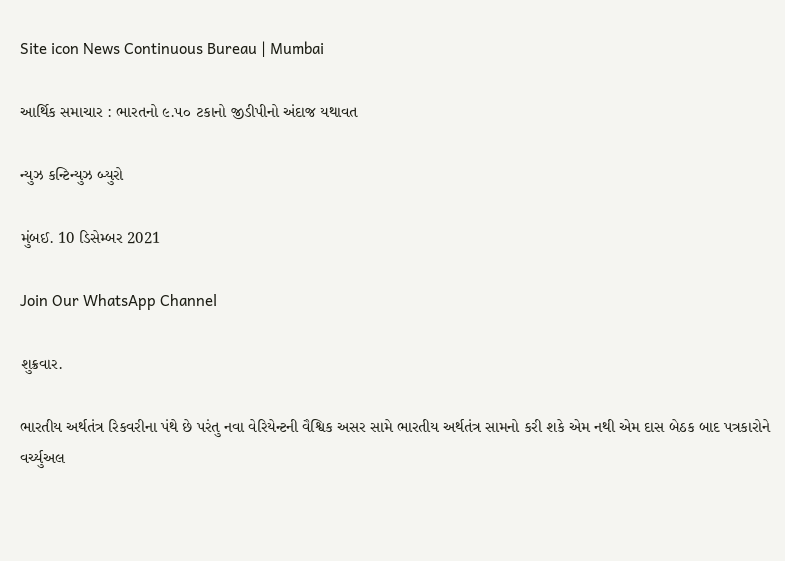Site icon News Continuous Bureau | Mumbai

આર્થિક સમાચાર : ભારતનો ૯.૫૦ ટકાનો જીડીપીનો અંદાજ યથાવત

ન્યુઝ કન્ટિન્યુઝ બ્યુરો

મુંબઈ. 10 ડિસેમ્બર 2021

Join Our WhatsApp Channel

શુક્રવાર.

ભારતીય અર્થતંત્ર રિકવરીના પંથે છે પરંતુ નવા વેરિયેન્ટની વૈશ્વિક અસર સામે ભારતીય અર્થતંત્ર સામનો કરી શકે એમ નથી એમ દાસ બેઠક બાદ પત્રકારોને વર્ચ્યુઅલ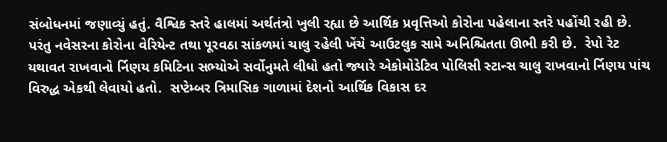સંબોધનમાં જણાવ્યું હતું. વૈશ્વિક સ્તરે હાલમાં અર્થતંત્રો ખુલી રહ્યા છે આર્થિક પ્રવૃત્તિઓ કોરોના પહેલાના સ્તરે પહોંચી રહી છે. પરંતુ નવેસરના કોરોના વેરિયેન્ટ તથા પૂરવઠા સાંકળમાં ચાલુ રહેલી ખેંચે આઉટલુક સામે અનિશ્ચિતતા ઊભી કરી છે.  રેપો રેટ યથાવત રાખવાનો ર્નિણય કમિટિના સભ્યોએ સર્વોનુમતે લીધો હતો જ્યારે એકોમોડેટિવ પોલિસી સ્ટાન્સ ચાલુ રાખવાનો ર્નિણય પાંચ વિરુદ્ધ એકથી લેવાયો હતો.  સપ્ટેમ્બર ત્રિમાસિક ગાળામાં દેશનો આર્થિક વિકાસ દર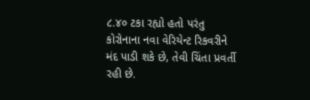૮.૪૦ ટકા રહ્યો હતો પરંતુ કોરોનાના નવા વેરિયેન્ટ રિકવરીને મંદ પાડી શકે છે, તેવી ચિંતા પ્રવર્તી રહી છે.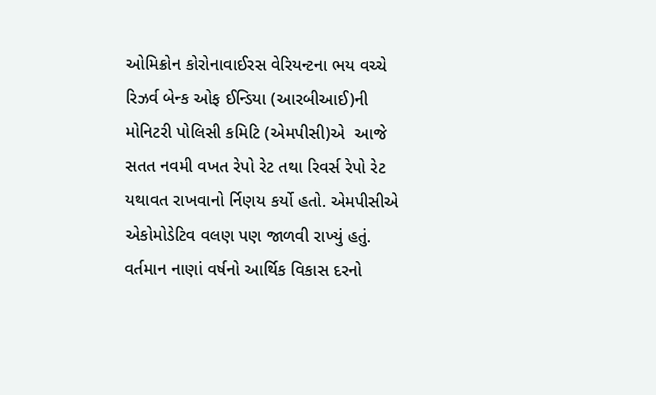ઓમિક્રોન કોરોનાવાઈરસ વેરિયન્ટના ભય વચ્ચે રિઝર્વ બેન્ક ઓફ ઈન્ડિયા (આરબીઆઈ)ની મોનિટરી પોલિસી કમિટિ (એમપીસી)એ  આજે સતત નવમી વખત રેપો રેટ તથા રિવર્સ રેપો રેટ યથાવત રાખવાનો ર્નિણય કર્યો હતો. એમપીસીએ એકોમોડેટિવ વલણ પણ જાળવી રાખ્યું હતું. વર્તમાન નાણાં વર્ષનો આર્થિક વિકાસ દરનો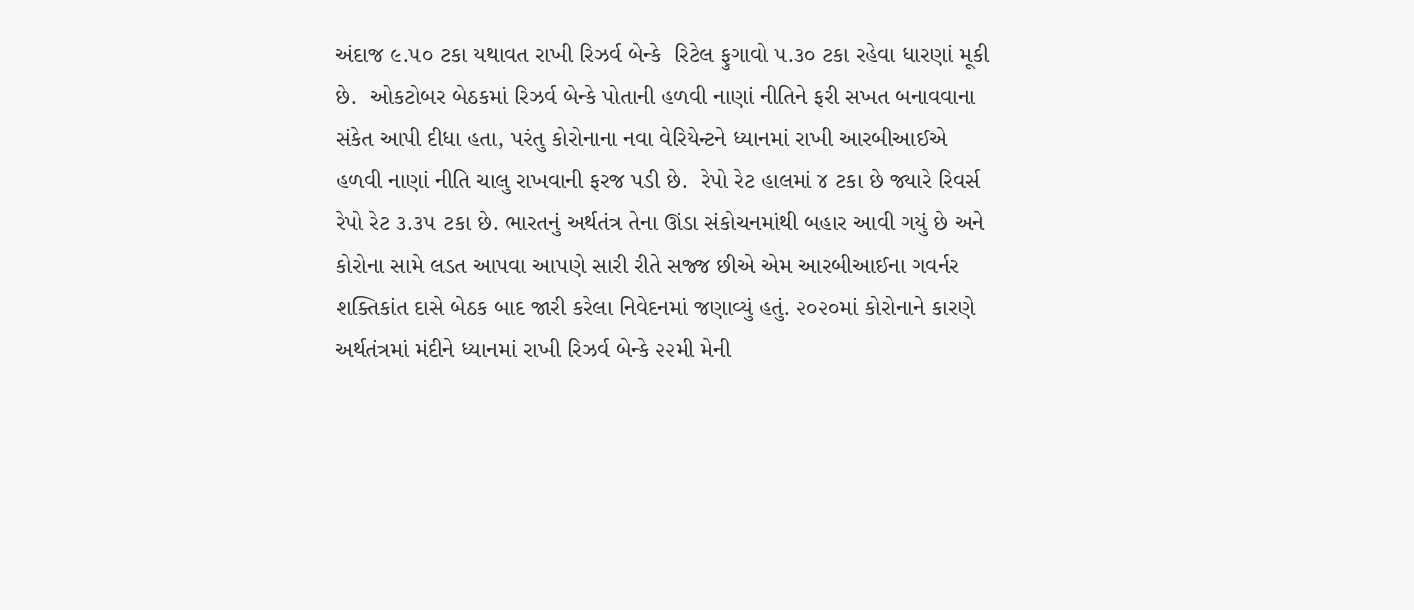અંદાજ ૯.૫૦ ટકા યથાવત રાખી રિઝર્વ બેન્કે  રિટેલ ફુગાવો ૫.૩૦ ટકા રહેવા ધારણાં મૂકી છે.  ઓકટોબર બેઠકમાં રિઝર્વ બેન્કે પોતાની હળવી નાણાં નીતિને ફરી સખત બનાવવાના સંકેત આપી દીધા હતા, પરંતુ કોરોનાના નવા વેરિયેન્ટને ધ્યાનમાં રાખી આરબીઆઈએ હળવી નાણાં નીતિ ચાલુ રાખવાની ફરજ પડી છે.  રેપો રેટ હાલમાં ૪ ટકા છે જ્યારે રિવર્સ રેપો રેટ ૩.૩૫ ટકા છે. ભારતનું અર્થતંત્ર તેના ઊંડા સંકોચનમાંથી બહાર આવી ગયું છે અને કોરોના સામે લડત આપવા આપણે સારી રીતે સજ્જ છીએ એમ આરબીઆઈના ગવર્નર શક્તિકાંત દાસે બેઠક બાદ જારી કરેલા નિવેદનમાં જણાવ્યું હતું. ૨૦૨૦માં કોરોનાને કારણે અર્થતંત્રમાં મંદીને ધ્યાનમાં રાખી રિઝર્વ બેન્કે ૨૨મી મેની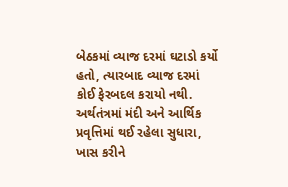બેઠકમાં વ્યાજ દરમાં ઘટાડો કર્યો હતો, ત્યારબાદ વ્યાજ દરમાં કોઈ ફેરબદલ કરાયો નથી. અર્થતંત્રમાં મંદી અને આર્થિક પ્રવૃત્તિમાં થઈ રહેલા સુધારા,  ખાસ કરીને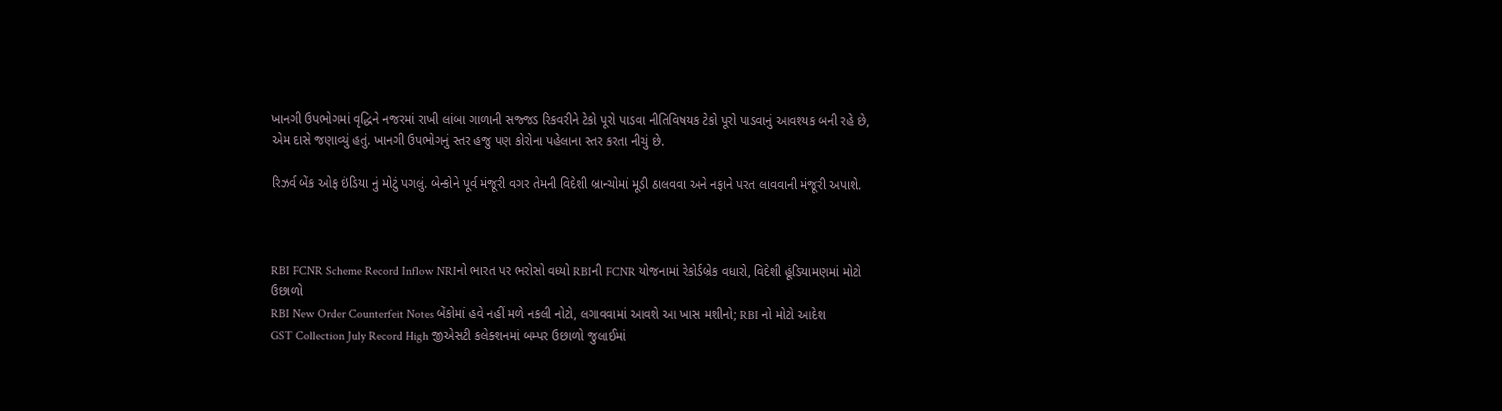ખાનગી ઉપભોગમાં વૃદ્ધિને નજરમાં રાખી લાંબા ગાળાની સજ્જડ રિકવરીને ટેકો પૂરો પાડવા નીતિવિષયક ટેકો પૂરો પાડવાનું આવશ્યક બની રહે છે, એમ દાસે જણાવ્યું હતું. ખાનગી ઉપભોગનું સ્તર હજુ પણ કોરોના પહેલાના સ્તર કરતા નીચું છે.

રિઝર્વ બેંક ઓફ ઇંડિયા નું મોટું પગલું. બેન્કોને પૂર્વ મંજૂરી વગર તેમની વિદેશી બ્રાન્ચોમાં મૂડી ઠાલવવા અને નફાને પરત લાવવાની મંજૂરી અપાશે.



RBI FCNR Scheme Record Inflow NRIનો ભારત પર ભરોસો વધ્યો RBIની FCNR યોજનામાં રેકોર્ડબ્રેક વધારો, વિદેશી હૂંડિયામણમાં મોટો ઉછાળો
RBI New Order Counterfeit Notes બેંકોમાં હવે નહીં મળે નકલી નોટો, લગાવવામાં આવશે આ ખાસ મશીનો; RBI નો મોટો આદેશ
GST Collection July Record High જીએસટી કલેક્શનમાં બમ્પર ઉછાળો જુલાઈમાં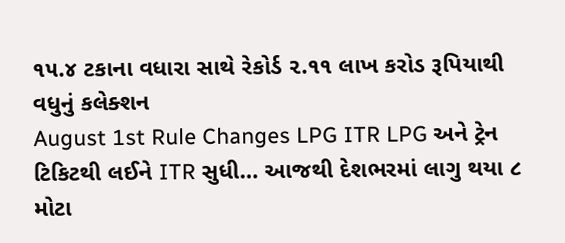૧૫.૪ ટકાના વધારા સાથે રેકોર્ડ ૨.૧૧ લાખ કરોડ રૂપિયાથી વધુનું કલેક્શન
August 1st Rule Changes LPG ITR LPG અને ટ્રેન ટિકિટથી લઈને ITR સુધી… આજથી દેશભરમાં લાગુ થયા ૮ મોટા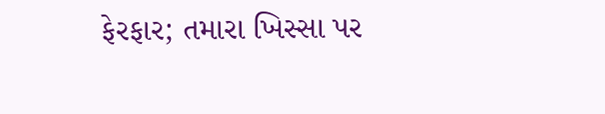ફેરફાર; તમારા ખિસ્સા પર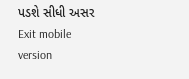પડશે સીધી અસર
Exit mobile version